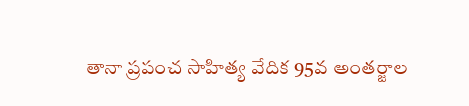తానా ప్రపంచ సాహిత్య వేదిక 95వ అంతర్జాల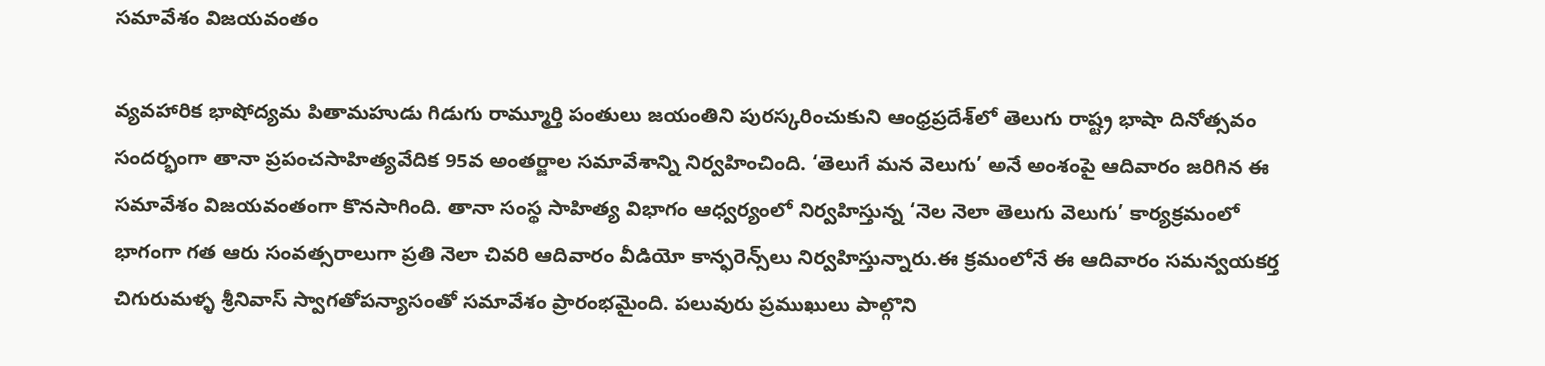సమావేశం విజయవంతం

వ్యవహారిక భాషోద్యమ పితామహుడు గిడుగు రామ్మూర్తి పంతులు జయంతిని పురస్కరించుకుని ఆంధ్రప్రదేశ్‌లో తెలుగు రాష్ట్ర భాషా దినోత్సవం సందర్భంగా తానా ప్రపంచసాహిత్యవేదిక 95వ అంతర్జాల సమావేశాన్ని నిర్వహించింది. ‘తెలుగే మన వెలుగు’ అనే అంశంపై ఆదివారం జరిగిన ఈ సమావేశం విజయవంతంగా కొనసాగింది. తానా సంస్థ సాహిత్య విభాగం ఆధ్వర్యంలో నిర్వహిస్తున్న ‘నెల నెలా తెలుగు వెలుగు’ కార్యక్రమంలో భాగంగా గత ఆరు సంవత్సరాలుగా ప్రతి నెలా చివరి ఆదివారం వీడియో కాన్ఫరెన్స్‌లు నిర్వహిస్తున్నారు.ఈ క్రమంలోనే ఈ ఆదివారం సమన్వయకర్త చిగురుమళ్ళ శ్రీనివాస్ స్వాగతోపన్యాసంతో సమావేశం ప్రారంభమైంది. పలువురు ప్రముఖులు పాల్గొని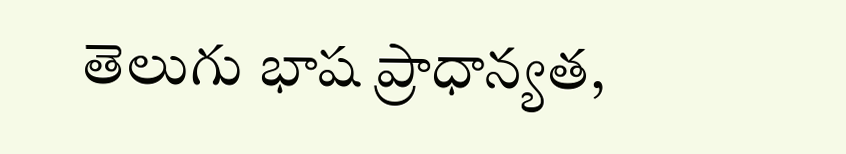తెలుగు భాష ప్రాధాన్యత,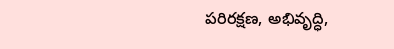పరిరక్షణ, అభివృద్ధి,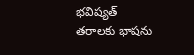భవిష్యత్‌ తరాలకు భాషను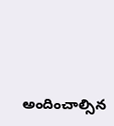అందించాల్సిన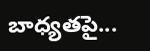బాధ్యతపై...